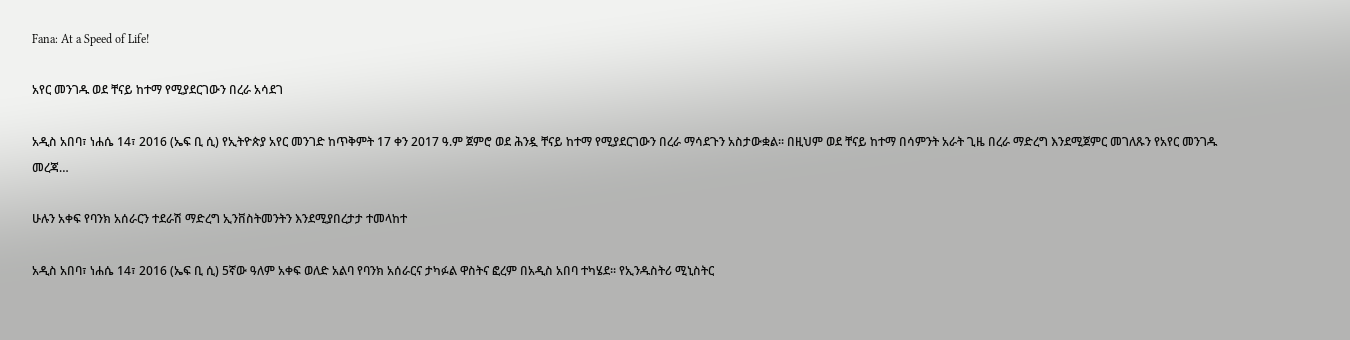Fana: At a Speed of Life!

አየር መንገዱ ወደ ቸናይ ከተማ የሚያደርገውን በረራ አሳደገ

አዲስ አበባ፣ ነሐሴ 14፣ 2016 (ኤፍ ቢ ሲ) የኢትዮጵያ አየር መንገድ ከጥቅምት 17 ቀን 2017 ዓ.ም ጀምሮ ወደ ሕንዷ ቸናይ ከተማ የሚያደርገውን በረራ ማሳደጉን አስታውቋል፡፡ በዚህም ወደ ቸናይ ከተማ በሳምንት አራት ጊዜ በረራ ማድረግ እንደሚጀምር መገለጹን የአየር መንገዱ መረጃ…

ሁሉን አቀፍ የባንክ አሰራርን ተደራሽ ማድረግ ኢንቨስትመንትን እንደሚያበረታታ ተመላከተ

አዲስ አበባ፣ ነሐሴ 14፣ 2016 (ኤፍ ቢ ሲ) 5ኛው ዓለም አቀፍ ወለድ አልባ የባንክ አሰራርና ታካፉል ዋስትና ፎረም በአዲስ አበባ ተካሄደ፡፡ የኢንዱስትሪ ሚኒስትር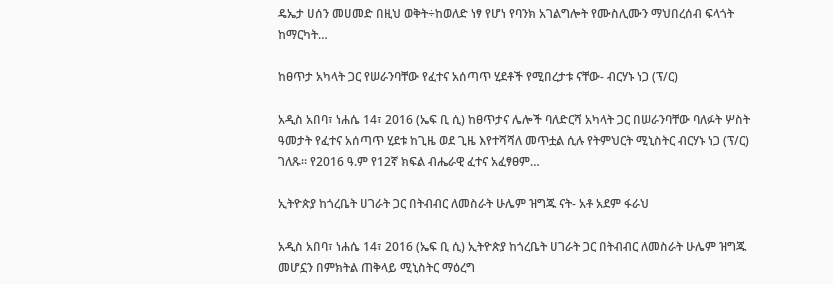ዴኤታ ሀሰን መሀመድ በዚህ ወቅት÷ከወለድ ነፃ የሆነ የባንክ አገልግሎት የሙስሊሙን ማህበረሰብ ፍላጎት ከማርካት…

ከፀጥታ አካላት ጋር የሠራንባቸው የፈተና አሰጣጥ ሂደቶች የሚበረታቱ ናቸው- ብርሃኑ ነጋ (ፕ/ር)

አዲስ አበባ፣ ነሐሴ 14፣ 2016 (ኤፍ ቢ ሲ) ከፀጥታና ሌሎች ባለድርሻ አካላት ጋር በሠራንባቸው ባለፉት ሦስት ዓመታት የፈተና አሰጣጥ ሂደቱ ከጊዜ ወደ ጊዜ እየተሻሻለ መጥቷል ሲሉ የትምህርት ሚኒስትር ብርሃኑ ነጋ (ፕ/ር) ገለጹ፡፡ የ2016 ዓ.ም የ12ኛ ክፍል ብሔራዊ ፈተና አፈፃፀም…

ኢትዮጵያ ከጎረቤት ሀገራት ጋር በትብብር ለመስራት ሁሌም ዝግጁ ናት- አቶ አደም ፋራህ

አዲስ አበባ፣ ነሐሴ 14፣ 2016 (ኤፍ ቢ ሲ) ኢትዮጵያ ከጎረቤት ሀገራት ጋር በትብብር ለመስራት ሁሌም ዝግጁ መሆኗን በምክትል ጠቅላይ ሚኒስትር ማዕረግ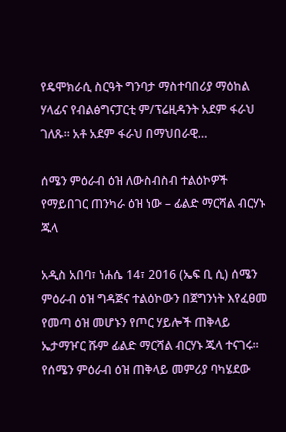የዴሞክራሲ ስርዓት ግንባታ ማስተባበሪያ ማዕከል ሃላፊና የብልፅግናፓርቲ ም/ፕሬዚዳንት አደም ፋራህ ገለጹ፡፡ አቶ አደም ፋራህ በማህበራዊ…

ሰሜን ምዕራብ ዕዝ ለውስብስብ ተልዕኮዎች የማይበገር ጠንካራ ዕዝ ነው – ፊልድ ማርሻል ብርሃኑ ጁላ

አዲስ አበባ፣ ነሐሴ 14፣ 2016 (ኤፍ ቢ ሲ) ሰሜን ምዕራብ ዕዝ ግዳጅና ተልዕኮውን በጀግንነት እየፈፀመ የመጣ ዕዝ መሆኑን የጦር ሃይሎች ጠቅላይ ኤታማዦር ሹም ፊልድ ማርሻል ብርሃኑ ጁላ ተናገሩ፡፡ የሰሜን ምዕራብ ዕዝ ጠቅላይ መምሪያ ባካሄደው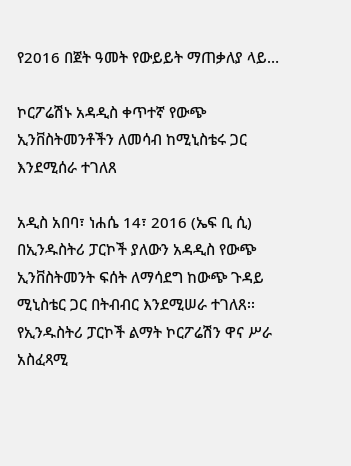የ2016 በጀት ዓመት የውይይት ማጠቃለያ ላይ…

ኮርፖሬሽኑ አዳዲስ ቀጥተኛ የውጭ ኢንቨስትመንቶችን ለመሳብ ከሚኒስቴሩ ጋር እንደሚሰራ ተገለጸ

አዲስ አበባ፣ ነሐሴ 14፣ 2016 (ኤፍ ቢ ሲ) በኢንዱስትሪ ፓርኮች ያለውን አዳዲስ የውጭ ኢንቨስትመንት ፍሰት ለማሳደግ ከውጭ ጉዳይ ሚኒስቴር ጋር በትብብር እንደሚሠራ ተገለጸ፡፡ የኢንዱስትሪ ፓርኮች ልማት ኮርፖሬሽን ዋና ሥራ አስፈጻሚ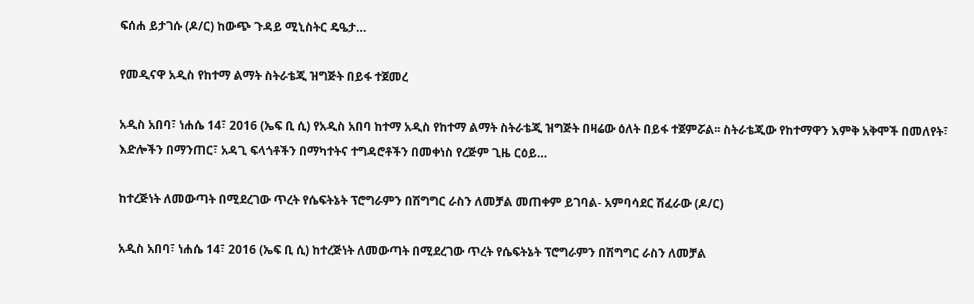ፍሰሐ ይታገሱ (ዶ/ር) ከውጭ ጉዳይ ሚኒስትር ዴዔታ…

የመዲናዋ አዲስ የከተማ ልማት ስትራቴጂ ዝግጅት በይፋ ተጀመረ

አዲስ አበባ፣ ነሐሴ 14፣ 2016 (ኤፍ ቢ ሲ) የአዲስ አበባ ከተማ አዲስ የከተማ ልማት ስትራቴጂ ዝግጅት በዛሬው ዕለት በይፋ ተጀምሯል፡፡ ስትራቴጂው የከተማዋን እምቅ አቅሞች በመለየት፣ እድሎችን በማንጠር፣ አዳጊ ፍላጎቶችን በማካተትና ተግዳሮቶችን በመቀነስ የረጅም ጊዜ ርዕይ…

ከተረጅነት ለመውጣት በሚደረገው ጥረት የሴፍትኔት ፕሮግራምን በሽግግር ራስን ለመቻል መጠቀም ይገባል- አምባሳደር ሽፈራው (ዶ/ር)

አዲስ አበባ፣ ነሐሴ 14፣ 2016 (ኤፍ ቢ ሲ) ከተረጅነት ለመውጣት በሚደረገው ጥረት የሴፍትኔት ፕሮግራምን በሽግግር ራስን ለመቻል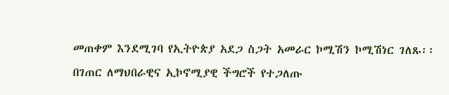መጠቀም እንደሚገባ የኢትዮጵያ አደጋ ስጋት አመራር ኮሚሽን ኮሚሽነር ገለጹ፡፡ በገጠር ለማህበራዊና ኢኮኖሚያዊ ችግሮች የተጋለጡ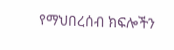የማህበረሰብ ክፍሎችን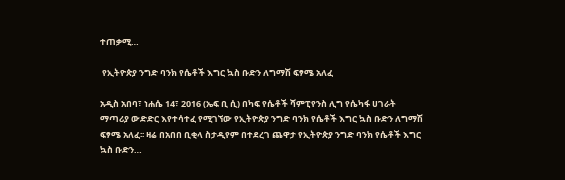ተጠቃሚ…

 የኢትዮጵያ ንግድ ባንክ የሴቶች እግር ኳስ ቡድን ለግማሽ ፍፃሜ አለፈ

አዲስ አበባ፣ ነሐሴ 14፣ 2016 (ኤፍ ቢ ሲ) በካፍ የሴቶች ሻምፒየንስ ሊግ የሴካፋ ሀገራት ማጣሪያ ውድድር እየተሳተፈ የሚገኘው የኢትዮጵያ ንግድ ባንክ የሴቶች እግር ኳስ ቡድን ለግማሽ ፍፃሜ አለፈ፡፡ ዛሬ በአበበ ቢቂላ ስታዲየም በተደረገ ጨዋታ የኢትዮጵያ ንግድ ባንክ የሴቶች እግር ኳስ ቡድን…